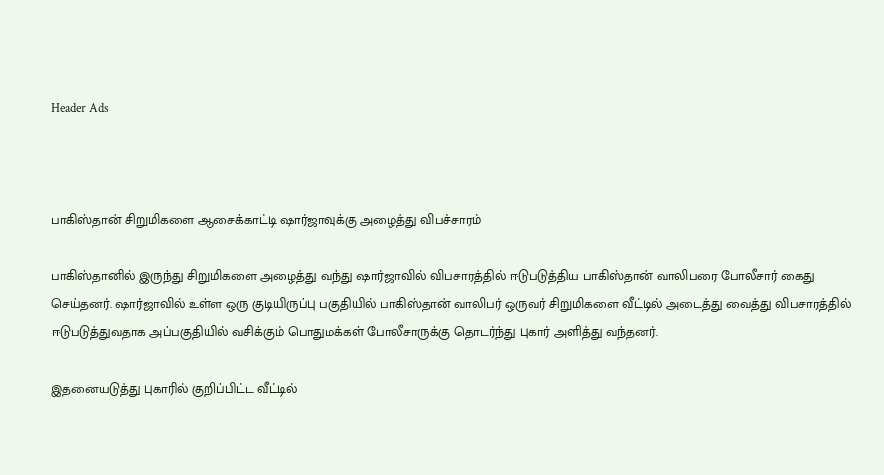Header Ads



பாகிஸ்தான் சிறுமிகளை ஆசைக்காட்டி ஷார்ஜாவுக்கு அழைத்து விபச்சாரம்

பாகிஸ்தானில் இருந்து சிறுமிகளை அழைத்து வந்து ஷார்ஜாவில் விபசாரத்தில் ஈடுபடுத்திய பாகிஸ்தான் வாலிபரை போலீசார் கைது செய்தனர். ஷார்ஜாவில் உள்ள ஒரு குடியிருப்பு பகுதியில் பாகிஸ்தான் வாலிபர் ஒருவர் சிறுமிகளை வீட்டில் அடைத்து வைத்து விபசாரத்தில் ஈடுபடுத்துவதாக அப்பகுதியில் வசிக்கும் பொதுமக்கள் போலீசாருக்கு தொடர்ந்து புகார் அளித்து வந்தனர்.

இதனையடுத்து புகாரில் குறிப்பிட்ட வீட்டில்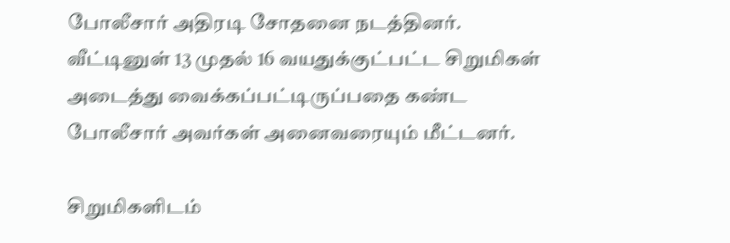போலீசார் அதிரடி சோதனை நடத்தினர். வீட்டினுள் 13 முதல் 16 வயதுக்குட்பட்ட சிறுமிகள் அடைத்து வைக்கப்பட்டிருப்பதை கண்ட போலீசார் அவர்கள் அனைவரையும் மீட்டனர்.

சிறுமிகளிடம்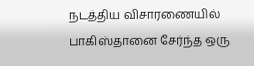நடத்திய விசாரணையில் பாகிஸ்தானை சேர்ந்த ஒரு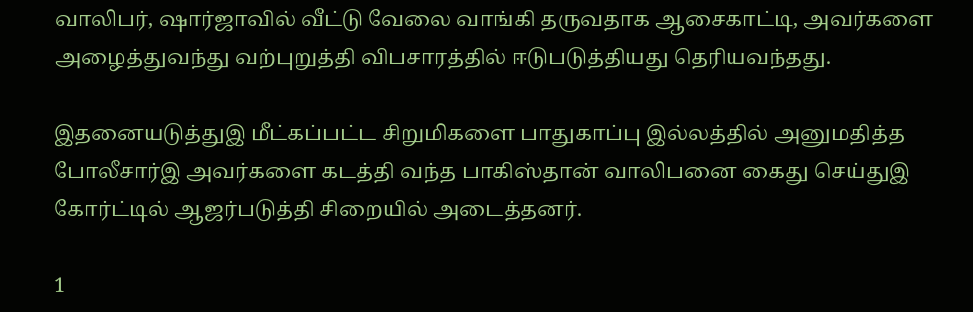வாலிபர், ஷார்ஜாவில் வீட்டு வேலை வாங்கி தருவதாக ஆசைகாட்டி, அவர்களை அழைத்துவந்து வற்புறுத்தி விபசாரத்தில் ஈடுபடுத்தியது தெரியவந்தது.

இதனையடுத்துஇ மீட்கப்பட்ட சிறுமிகளை பாதுகாப்பு இல்லத்தில் அனுமதித்த போலீசார்இ அவர்களை கடத்தி வந்த பாகிஸ்தான் வாலிபனை கைது செய்துஇ கோர்ட்டில் ஆஜர்படுத்தி சிறையில் அடைத்தனர்.

1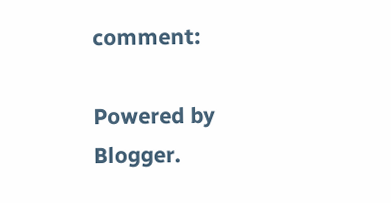comment:

Powered by Blogger.